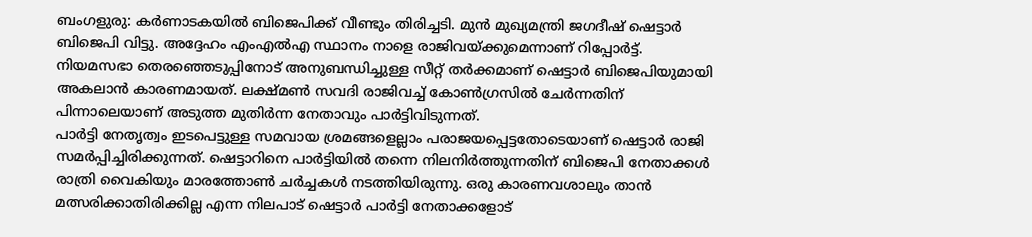ബംഗളുരു: കർണാടകയിൽ ബിജെപിക്ക് വീണ്ടും തിരിച്ചടി. മുൻ മുഖ്യമന്ത്രി ജഗദീഷ് ഷെട്ടാർ ബിജെപി വിട്ടു. അദ്ദേഹം എംഎൽഎ സ്ഥാനം നാളെ രാജിവയ്ക്കുമെന്നാണ് റിപ്പോർട്ട്. നിയമസഭാ തെരഞ്ഞെടുപ്പിനോട് അനുബന്ധിച്ചുള്ള സീറ്റ് തർക്കമാണ് ഷെട്ടാർ ബിജെപിയുമായി അകലാൻ കാരണമായത്. ലക്ഷ്മൺ സവദി രാജിവച്ച് കോൺഗ്രസിൽ ചേർന്നതിന് പിന്നാലെയാണ് അടുത്ത മുതിർന്ന നേതാവും പാർട്ടിവിടുന്നത്.
പാർട്ടി നേതൃത്വം ഇടപെട്ടുള്ള സമവായ ശ്രമങ്ങളെല്ലാം പരാജയപ്പെട്ടതോടെയാണ് ഷെട്ടാർ രാജി സമർപ്പിച്ചിരിക്കുന്നത്. ഷെട്ടാറിനെ പാർട്ടിയിൽ തന്നെ നിലനിർത്തുന്നതിന് ബിജെപി നേതാക്കൾ രാത്രി വൈകിയും മാരത്തോൺ ചർച്ചകൾ നടത്തിയിരുന്നു. ഒരു കാരണവശാലും താൻ മത്സരിക്കാതിരിക്കില്ല എന്ന നിലപാട് ഷെട്ടാർ പാർട്ടി നേതാക്കളോട്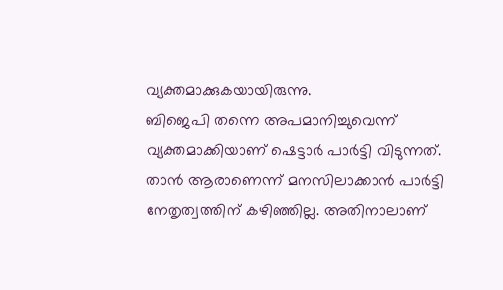വ്യക്തമാക്കുകയായിരുന്നു.
ബിജെപി തന്നെ അപമാനിച്ചുവെന്ന് വ്യക്തമാക്കിയാണ് ഷെട്ടാർ പാർട്ടി വിടുന്നത്. താൻ ആരാണെന്ന് മനസിലാക്കാൻ പാർട്ടി നേതൃത്വത്തിന് കഴിഞ്ഞില്ല. അതിനാലാണ്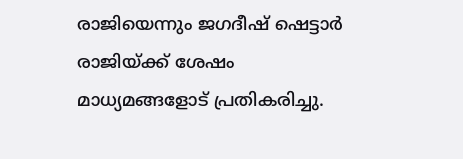രാജിയെന്നും ജഗദീഷ് ഷെട്ടാർ രാജിയ്ക്ക് ശേഷം മാധ്യമങ്ങളോട് പ്രതികരിച്ചു.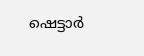ഷെട്ടാർ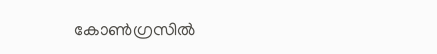കോൺഗ്രസിൽ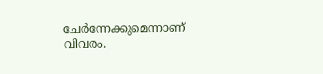ചേർന്നേക്കുമെന്നാണ് വിവരം.